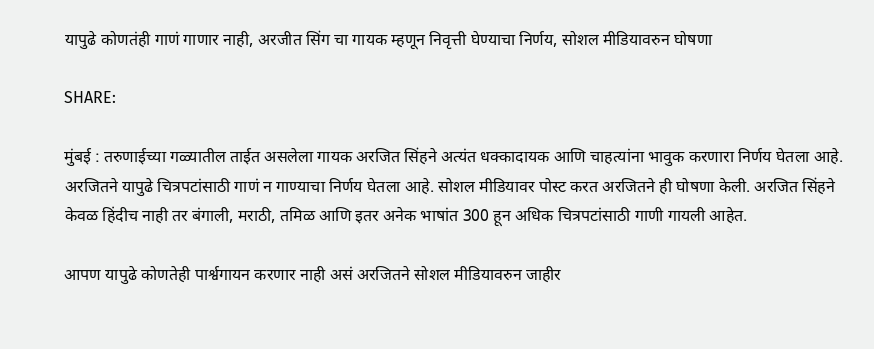यापुढे कोणतंही गाणं गाणार नाही, अरजीत सिंग चा गायक म्हणून निवृत्ती घेण्याचा निर्णय, सोशल मीडियावरुन घोषणा

SHARE:

मुंबई : तरुणाईच्या गळ्यातील ताईत असलेला गायक अरजित सिंहने अत्यंत धक्कादायक आणि चाहत्यांना भावुक करणारा निर्णय घेतला आहे. अरजितने यापुढे चित्रपटांसाठी गाणं न गाण्याचा निर्णय घेतला आहे. सोशल मीडियावर पोस्ट करत अरजितने ही घोषणा केली. अरजित सिंहने केवळ हिंदीच नाही तर बंगाली, मराठी, तमिळ आणि इतर अनेक भाषांत 300 हून अधिक चित्रपटांसाठी गाणी गायली आहेत.

आपण यापुढे कोणतेही पार्श्वगायन करणार नाही असं अरजितने सोशल मीडियावरुन जाहीर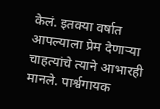केलं. इतक्या वर्षात आपल्याला प्रेम देणाऱ्या चाहत्यांचे त्याने आभारही मानले. पार्श्वगायक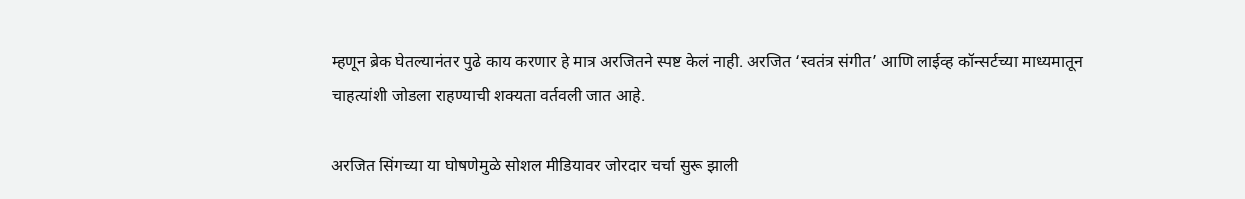म्हणून ब्रेक घेतल्यानंतर पुढे काय करणार हे मात्र अरजितने स्पष्ट केलं नाही. अरजित ‘स्वतंत्र संगीत’ आणि लाईव्ह कॉन्सर्टच्या माध्यमातून चाहत्यांशी जोडला राहण्याची शक्यता वर्तवली जात आहे.

अरजित सिंगच्या या घोषणेमुळे सोशल मीडियावर जोरदार चर्चा सुरू झाली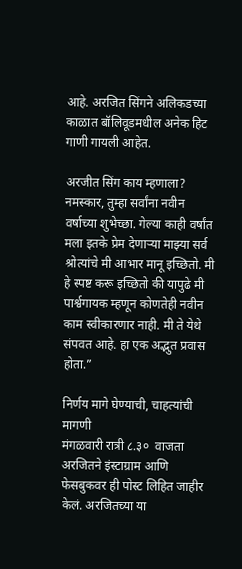आहे. अरजित सिंगने अलिकडच्या काळात बॉलिवूडमधील अनेक हिट गाणी गायली आहेत.

अरजीत सिंग काय म्हणाला?
नमस्कार, तुम्हा सर्वांना नवीन वर्षाच्या शुभेच्छा. गेल्या काही वर्षांत मला इतके प्रेम देणाऱ्या माझ्या सर्व श्रोत्यांचे मी आभार मानू इच्छितो. मी हे स्पष्ट करू इच्छितो की यापुढे मी पार्श्वगायक म्हणून कोणतेही नवीन काम स्वीकारणार नाही. मी ते येथे संपवत आहे. हा एक अद्भुत प्रवास होता.”

निर्णय मागे घेण्याची, चाहत्यांची मागणी
मंगळवारी रात्री ८.३०  वाजता अरजितने इंस्टाग्राम आणि फेसबुकवर ही पोस्ट लिहित जाहीर केलं. अरजितच्या या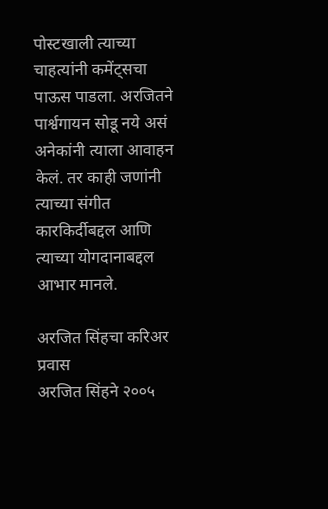पोस्टखाली त्याच्या चाहत्यांनी कमेंट्सचा पाऊस पाडला. अरजितने पार्श्वगायन सोडू नये असं अनेकांनी त्याला आवाहन केलं. तर काही जणांनी त्याच्या संगीत कारकिर्दीबद्दल आणि त्याच्या योगदानाबद्दल आभार मानले.

अरजित सिंहचा करिअर प्रवास
अरजित सिंहने २००५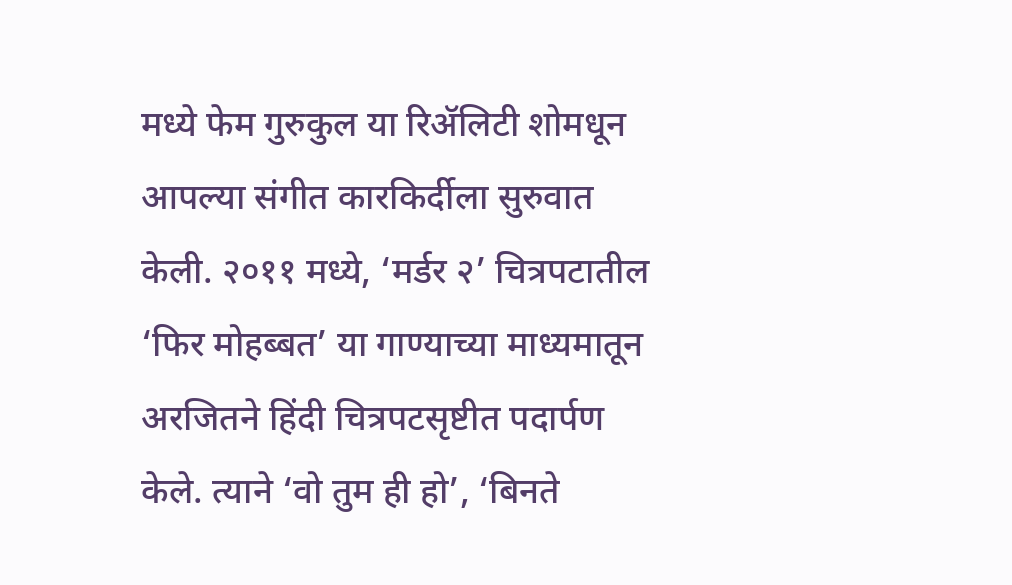मध्ये फेम गुरुकुल या रिॲलिटी शोमधून आपल्या संगीत कारकिर्दीला सुरुवात केली. २०११ मध्ये, ‘मर्डर २’ चित्रपटातील ‘फिर मोहब्बत’ या गाण्याच्या माध्यमातून अरजितने हिंदी चित्रपटसृष्टीत पदार्पण केले. त्याने ‘वो तुम ही हो’, ‘बिनते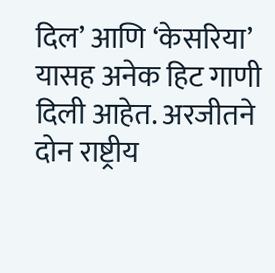दिल’ आणि ‘केसरिया’ यासह अनेक हिट गाणी दिली आहेत. अरजीतने दोन राष्ट्रीय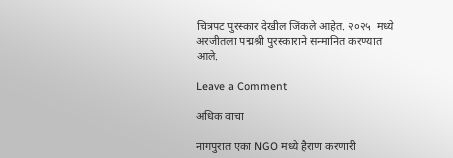चित्रपट पुरस्कार देखील जिंकले आहेत. २०२५  मध्ये अरजीतला पद्मश्री पुरस्काराने सन्मानित करण्यात आले.

Leave a Comment

अधिक वाचा

नागपुरात एका NGO मध्ये हैराण करणारी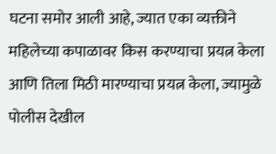घटना समोर आली आहे, ज्यात एका व्यक्तीने महिलेच्या कपाळावर किस करण्याचा प्रयत्न केला आणि तिला मिठी मारण्याचा प्रयत्न केला, ज्यामुळे पोलीस देखील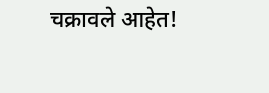चक्रावले आहेत!